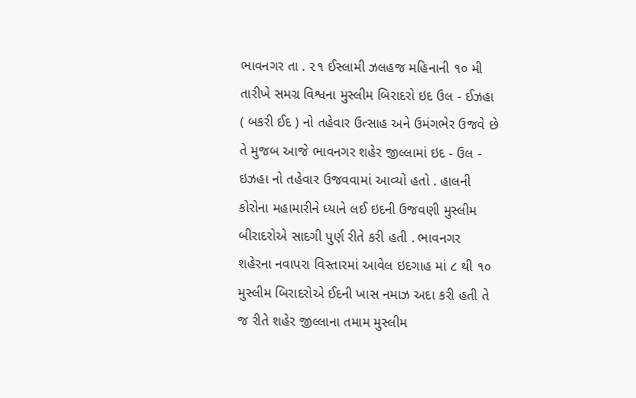ભાવનગર તા . ૨૧ ઈસ્લામી ઝલહજ મહિનાની ૧૦ મી તારીખે સમગ્ર વિશ્વના મુસ્લીમ બિરાદરો ઇદ ઉલ - ઈઝહા ( બકરી ઈદ ) નો તહેવાર ઉત્સાહ અને ઉમંગભેર ઉજવે છે તે મુજબ આજે ભાવનગર શહેર જીલ્લામાં ઇદ - ઉલ - ઇઝહા નો તહેવાર ઉજવવામાં આવ્યો હતો . હાલની કોરોના મહામારીને ધ્યાને લઈ ઇદની ઉજવણી મુસ્લીમ બીરાદરોએ સાદગી પુર્ણ રીતે કરી હતી . ભાવનગર શહેરના નવાપરા વિસ્તારમાં આવેલ ઇદગાહ માં ૮ થી ૧૦ મુસ્લીમ બિરાદરોએ ઈદની ખાસ નમાઝ અદા કરી હતી તે જ રીતે શહેર જીલ્લાના તમામ મુસ્લીમ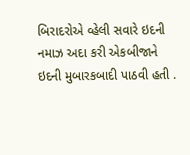બિરાદરોએ વ્હેલી સવારે ઇદની નમાઝ અદા કરી એકબીજાને ઇદની મુબારકબાદી પાઠવી હતી .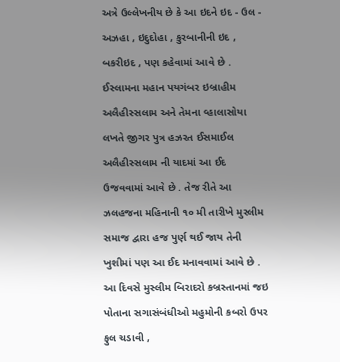અત્રે ઉલ્લેખનીય છે કે આ ઇદને ઇદ - ઉલ - અઝહા , ઇદુદોહા , કુરબાનીની ઇદ , બકરીઇદ , પણ કહેવામાં આવે છે . ઈસ્લામના મહાન પયગંબર ઇબ્રાહીમ અલૈહીસ્સલામ અને તેમના વ્હાલાસોયા લખતે જીગર પુત્ર હઝરત ઈસમાઈલ અલૈહીસ્સલામ ની યાદમાં આ ઈદ ઉજવવામાં આવે છે . તેજ રીતે આ ઝલહજના મહિનાની ૧૦ મી તારીખે મુસ્લીમ સમાજ દ્વારા હજ પુર્ણ થઈ જાય તેની ખુશીમાં પણ આ ઈદ મનાવવામાં આવે છે . આ દિવસે મુસ્લીમ બિરાદરો કબ્રસ્તાનમાં જઇ પોતાના સગાસંબંધીઓ મહુમોની કબરો ઉપર ફુલ ચડાવી ,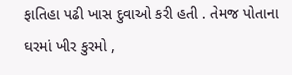ફાતિહા પઢી ખાસ દુવાઓ કરી હતી . તેમજ પોતાના ઘરમાં ખીર કુરમો ,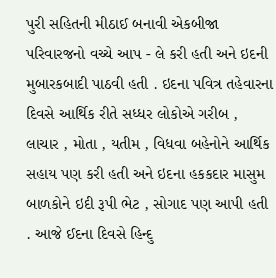પુરી સહિતની મીઠાઈ બનાવી એકબીજા પરિવારજનો વચ્ચે આપ - લે કરી હતી અને ઇદની મુબારકબાદી પાઠવી હતી . ઇદના પવિત્ર તહેવારના દિવસે આર્થિક રીતે સધ્ધર લોકોએ ગરીબ , લાચાર , મોતા , યતીમ , વિધવા બહેનોને આર્થિક સહાય પણ કરી હતી અને ઇદના હકકદાર માસુમ બાળકોને ઇદી રૂપી ભેટ , સોગાદ પણ આપી હતી . આજે ઈદના દિવસે હિન્દુ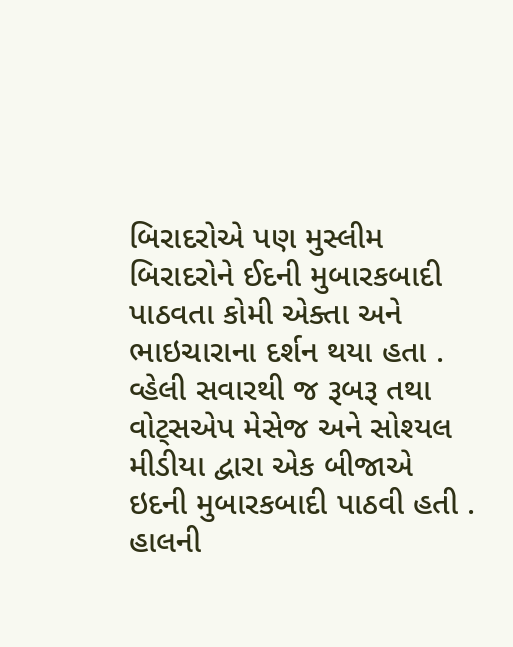બિરાદરોએ પણ મુસ્લીમ બિરાદરોને ઈદની મુબારકબાદી પાઠવતા કોમી એક્તા અને ભાઇચારાના દર્શન થયા હતા . વ્હેલી સવારથી જ રૂબરૂ તથા વોટ્સએપ મેસેજ અને સોશ્યલ મીડીયા દ્વારા એક બીજાએ ઇદની મુબારકબાદી પાઠવી હતી . હાલની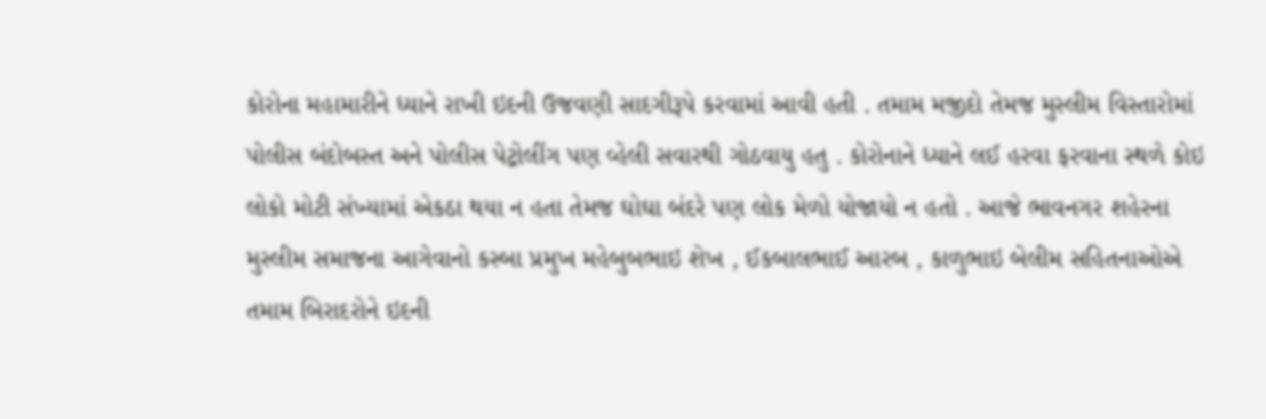કોરોના મહામારીને ધ્યાને રાખી ઇદની ઉજવણી સાદગીરૂપે કરવામાં આવી હતી . તમામ મજીદો તેમજ મુસ્લીમ વિસ્તારોમાં પોલીસ બંદોબસ્ત અને પોલીસ પેટ્રોલીંગ પણ વ્હેલી સવારથી ગોઠવાયુ હતુ . કોરોનાને ધ્યાને લઈ હરવા ફરવાના સ્થળે કોઇ લોકો મોટી સંખ્યામાં એકઠા થયા ન હતા તેમજ ઘોઘા બંદરે પણ લોક મેળો યોજાયો ન હતો . આજે ભાવનગર શહેરના મુસ્લીમ સમાજના આગેવાનો કસ્બા પ્રમુખ મહેબુબભાઇ શેખ , ઈકબાલભાઈ આરબ , કાળુભાઇ બેલીમ સહિતનાઓએ તમામ બિરાદરોને ઇદની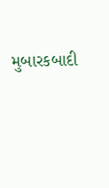મુબારકબાદી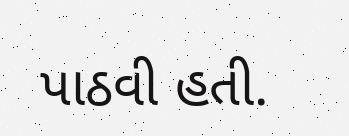પાઠવી હતી.